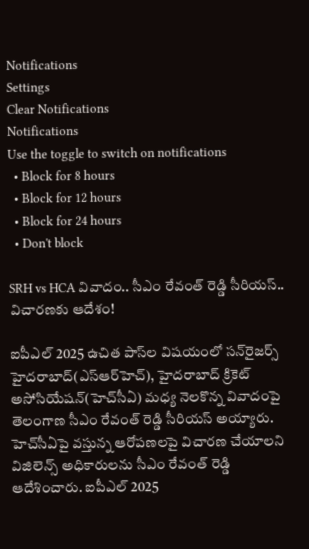Notifications
Settings
Clear Notifications
Notifications
Use the toggle to switch on notifications
  • Block for 8 hours
  • Block for 12 hours
  • Block for 24 hours
  • Don't block

SRH vs HCA వివాదం.. సీఎం రేవంత్ రెడ్డి సీరియస్.. విచారణకు ఆదేశం!

ఐపీఎల్ 2025 ఉచిత పాస్‌ల విషయంలో సన్‌రైజర్స్ హైదరాబాద్(ఎస్‌ఆర్‌హెచ్), హైదరాబాద్ క్రికెట్ అసోసియేషన్(హెచ్‌సీఏ) మధ్య నెలకొన్న వివాదంపై తెలంగాణ సీఎం రేవంత్ రెడ్డి సీరియస్ అయ్యారు. హెచ్‌సీఏపై వస్తున్న ఆరోపణలపై విచారణ చేయాలని విజిలెన్స్ అధికారులను సీఎం రేవంత్ రెడ్డి ఆదేశించారు. ఐపీఎల్ 2025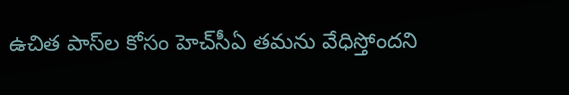ఉచిత పాస్‌ల కోసం హెచ్‌సీఏ తమను వేధిస్తోందని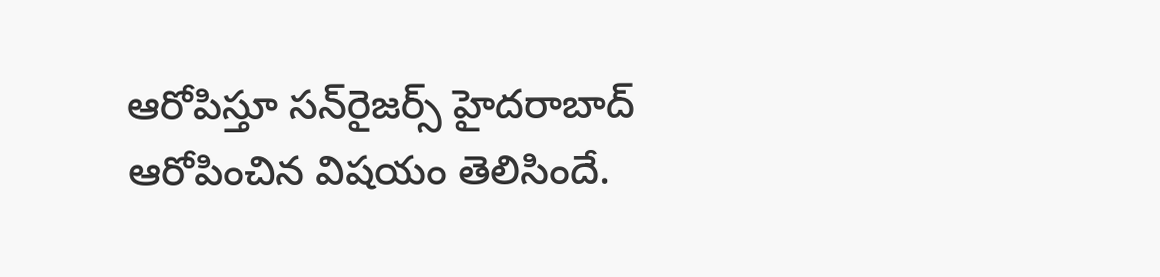ఆరోపిస్తూ సన్‌రైజర్స్ హైదరాబాద్ ఆరోపించిన విషయం తెలిసిందే.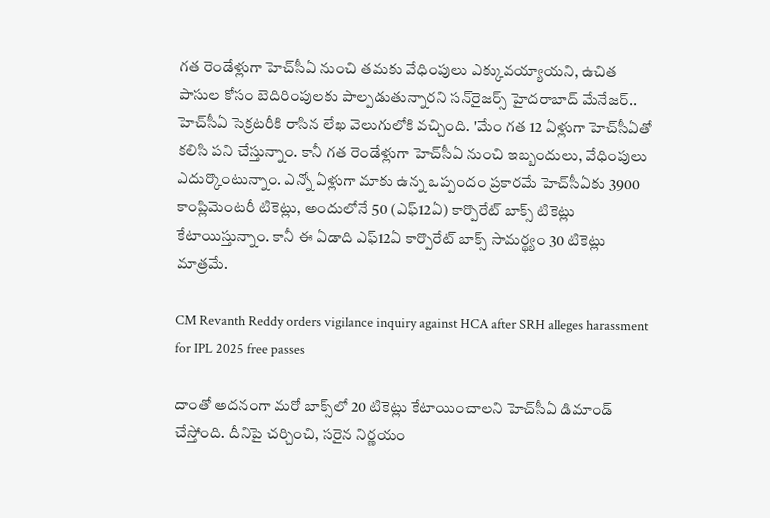గత రెండేళ్లుగా హెచ్‌సీఏ నుంచి తమకు వేధింపులు ఎక్కువయ్యాయని, ఉచిత పాసుల కోసం బెదిరింపులకు పాల్పడుతున్నారని సన్‌రైజర్స్ హైదరాబాద్ మేనేజర్.. హెచ్‌సీఏ సెక్రటరీకి రాసిన లేఖ వెలుగులోకి వచ్చింది. 'మేం గత 12 ఏళ్లుగా హెచ్‌సీఏతో కలిసి పని చేస్తున్నాం. కానీ గత రెండేళ్లుగా హెచ్‌సీఏ నుంచి ఇబ్బందులు, వేధింపులు ఎదుర్కొంటున్నాం. ఎన్నో ఏళ్లుగా మాకు ఉన్న ఒప్పందం ప్రకారమే హెచ్‌సీఏకు 3900 కాంప్లిమెంటరీ టికెట్లు, అందులోనే 50 (ఎఫ్‌12ఏ) కార్పొరేట్‌ బాక్స్‌ టికెట్లు కేటాయిస్తున్నాం. కానీ ఈ ఏడాది ఎఫ్‌12ఏ కార్పొరేట్‌ బాక్స్‌ సామర్థ్యం 30 టికెట్లు మాత్రమే.

CM Revanth Reddy orders vigilance inquiry against HCA after SRH alleges harassment for IPL 2025 free passes

దాంతో అదనంగా మరో బాక్స్‌లో 20 టికెట్లు కేటాయించాలని హెచ్‌సీఏ డిమాండ్ చేస్తోంది. దీనిపై చర్చించి, సరైన నిర్ణయం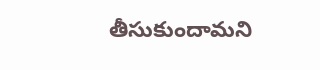తీసుకుందామని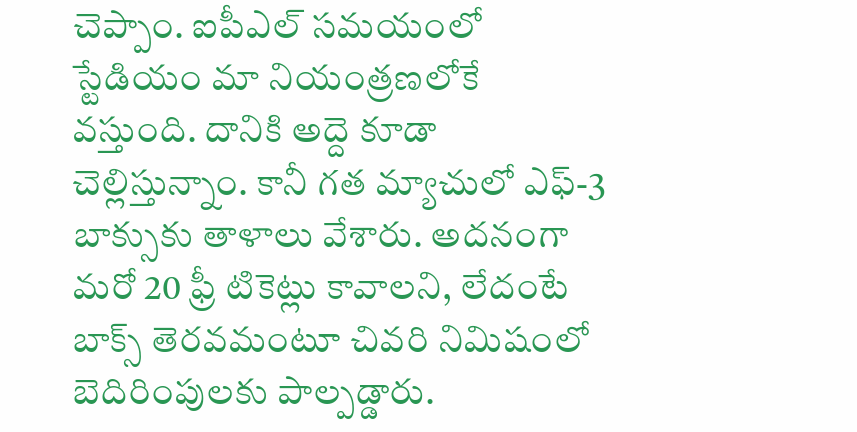చెప్పాం. ఐపీఎల్‌ సమయంలో స్టేడియం మా నియంత్రణలోకే వస్తుంది. దానికి అద్దె కూడా చెల్లిస్తున్నాం. కానీ గత మ్యాచులో ఎఫ్‌-3 బాక్సుకు తాళాలు వేశారు. అదనంగా మరో 20 ఫ్రీ టికెట్లు కావాలని, లేదంటే బాక్స్ తెరవమంటూ చివరి నిమిషంలో బెదిరింపులకు పాల్పడ్డారు.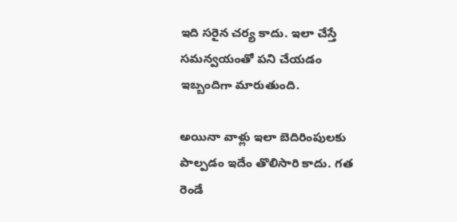ఇది సరైన చర్య కాదు. ఇలా చేస్తే సమన్వయంతో పని చేయడం ఇబ్బందిగా మారుతుంది.

అయినా వాళ్లు ఇలా బెదిరింపులకు పాల్పడం ఇదేం తొలిసారి కాదు. గత రెండే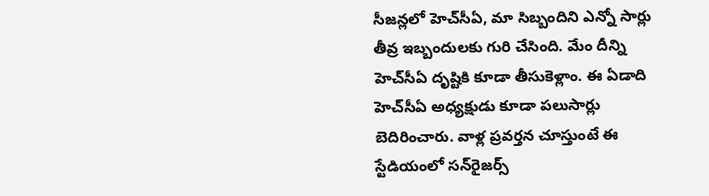సీజన్లలో హెచ్‌సీఏ, మా సిబ్బందిని ఎన్నో సార్లు తీవ్ర ఇబ్బందులకు గురి చేసింది. మేం దీన్ని హెచ్‌సీఏ దృష్టికి కూడా తీసుకెళ్లాం. ఈ ఏడాది హెచ్‌సీఏ అధ్యక్షుడు కూడా పలుసార్లు బెదిరించారు. వాళ్ల ప్రవర్తన చూస్తుంటే ఈ స్టేడియంలో సన్‌రైజర్స్‌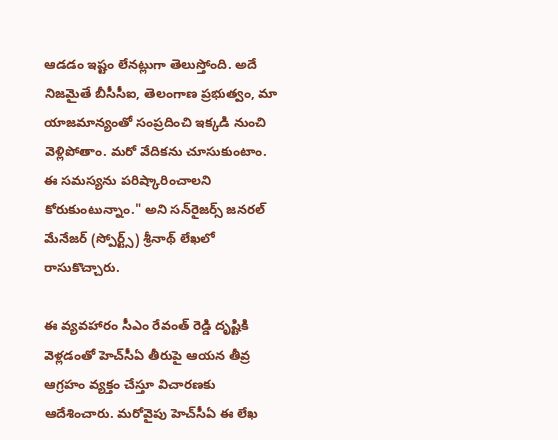ఆడడం ఇష్టం లేనట్లుగా తెలుస్తోంది. అదే నిజమైతే బీసీసీఐ, తెలంగాణ ప్రభుత్వం, మా యాజమాన్యంతో సంప్రదించి ఇక్కడి నుంచి వెళ్లిపోతాం. మరో వేదికను చూసుకుంటాం. ఈ సమస్యను పరిష్కారించాలని కోరుకుంటున్నాం." అని సన్‌రైజర్స్‌ జనరల్‌ మేనేజర్‌ (స్పోర్ట్స్‌) శ్రీనాథ్‌ లేఖలో రాసుకొచ్చారు.

ఈ వ్యవహారం సీఎం రేవంత్ రెడ్డి దృష్టికి వెళ్లడంతో హెచ్‌సీఏ తీరుపై ఆయన తీవ్ర ఆగ్రహం వ్యక్తం చేస్తూ విచారణకు ఆదేశించారు. మరోవైపు హెచ్‌సీఏ ఈ లేఖ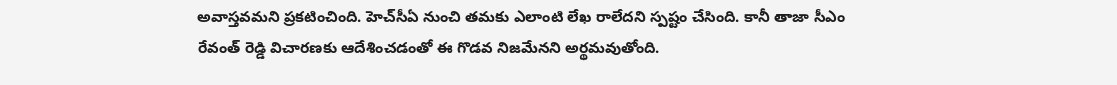అవాస్తవమని ప్రకటించింది. హెచ్‌సీఏ నుంచి తమకు ఎలాంటి లేఖ రాలేదని స్పష్టం చేసింది. కానీ తాజా సీఎం రేవంత్ రెడ్డి విచారణకు ఆదేశించడంతో ఈ గొడవ నిజమేనని అర్థమవుతోంది.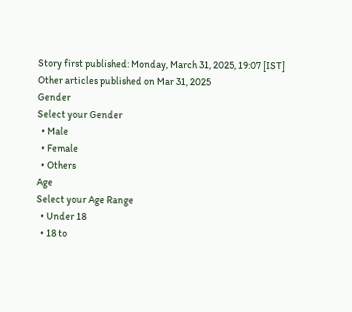Story first published: Monday, March 31, 2025, 19:07 [IST]
Other articles published on Mar 31, 2025
Gender
Select your Gender
  • Male
  • Female
  • Others
Age
Select your Age Range
  • Under 18
  • 18 to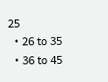25
  • 26 to 35
  • 36 to 45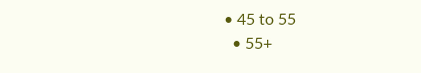• 45 to 55
  • 55+